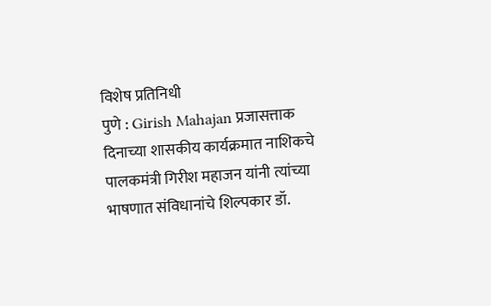विशेष प्रतिनिधी
पुणे : Girish Mahajan प्रजासत्ताक दिनाच्या शासकीय कार्यक्रमात नाशिकचे पालकमंत्री गिरीश महाजन यांनी त्यांच्या भाषणात संविधानांचे शिल्पकार डॉ.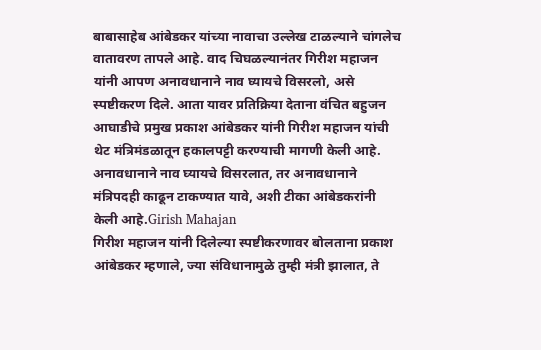बाबासाहेब आंबेडकर यांच्या नावाचा उल्लेख टाळल्याने चांगलेच वातावरण तापले आहे. वाद चिघळल्यानंतर गिरीश महाजन यांनी आपण अनावधानाने नाव घ्यायचे विसरलो, असे स्पष्टीकरण दिले. आता यावर प्रतिक्रिया देताना वंचित बहुजन आघाडीचे प्रमुख प्रकाश आंबेडकर यांनी गिरीश महाजन यांची थेट मंत्रिमंडळातून हकालपट्टी करण्याची मागणी केली आहे. अनावधानाने नाव घ्यायचे विसरलात, तर अनावधानाने मंत्रिपदही काढून टाकण्यात यावे, अशी टीका आंबेडकरांनी केली आहे.Girish Mahajan
गिरीश महाजन यांनी दिलेल्या स्पष्टीकरणावर बोलताना प्रकाश आंबेडकर म्हणाले, ज्या संविधानामुळे तुम्ही मंत्री झालात, ते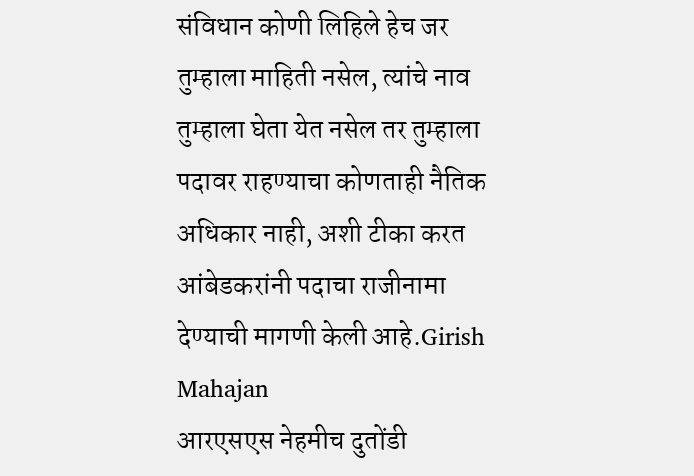संविधान कोणी लिहिले हेच जर तुम्हाला माहिती नसेल, त्यांचे नाव तुम्हाला घेता येत नसेल तर तुम्हाला पदावर राहण्याचा कोणताही नैतिक अधिकार नाही, अशी टीका करत आंबेडकरांनी पदाचा राजीनामा देण्याची मागणी केली आहे.Girish Mahajan
आरएसएस नेहमीच दुतोंडी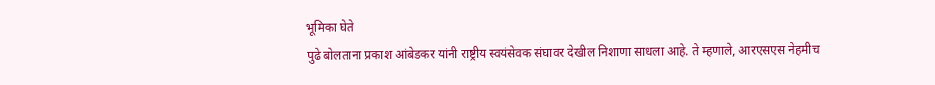भूमिका घेते
पुढे बोलताना प्रकाश आंबेडकर यांनी राष्ट्रीय स्वयंसेवक संघावर देखील निशाणा साधला आहे. ते म्हणाले, आरएसएस नेहमीच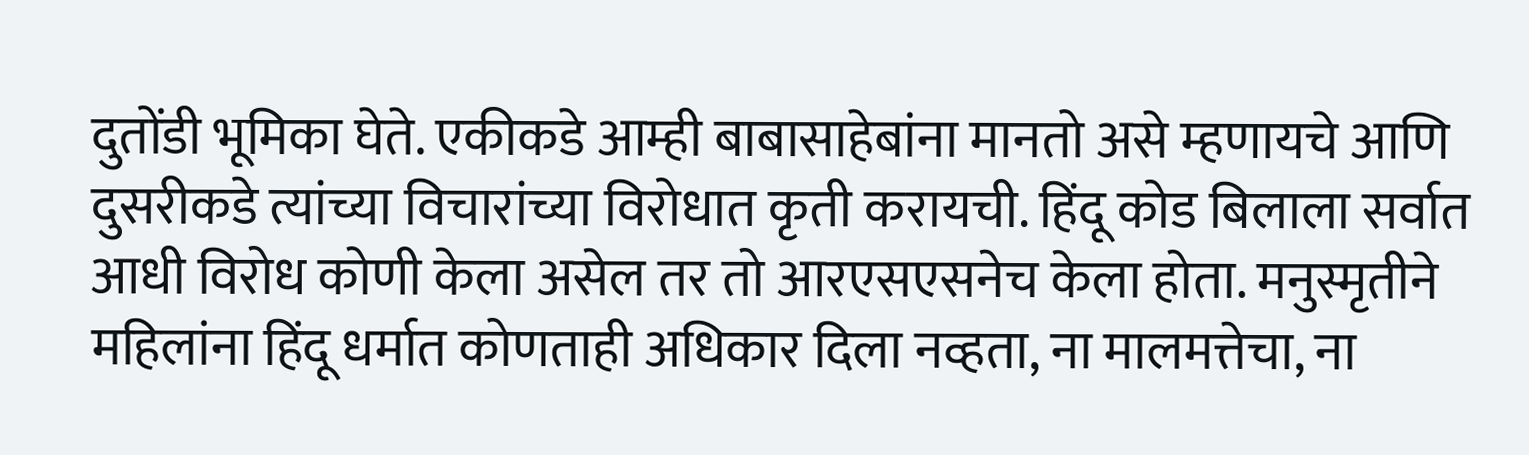दुतोंडी भूमिका घेते. एकीकडे आम्ही बाबासाहेबांना मानतो असे म्हणायचे आणि दुसरीकडे त्यांच्या विचारांच्या विरोधात कृती करायची. हिंदू कोड बिलाला सर्वात आधी विरोध कोणी केला असेल तर तो आरएसएसनेच केला होता. मनुस्मृतीने महिलांना हिंदू धर्मात कोणताही अधिकार दिला नव्हता, ना मालमत्तेचा, ना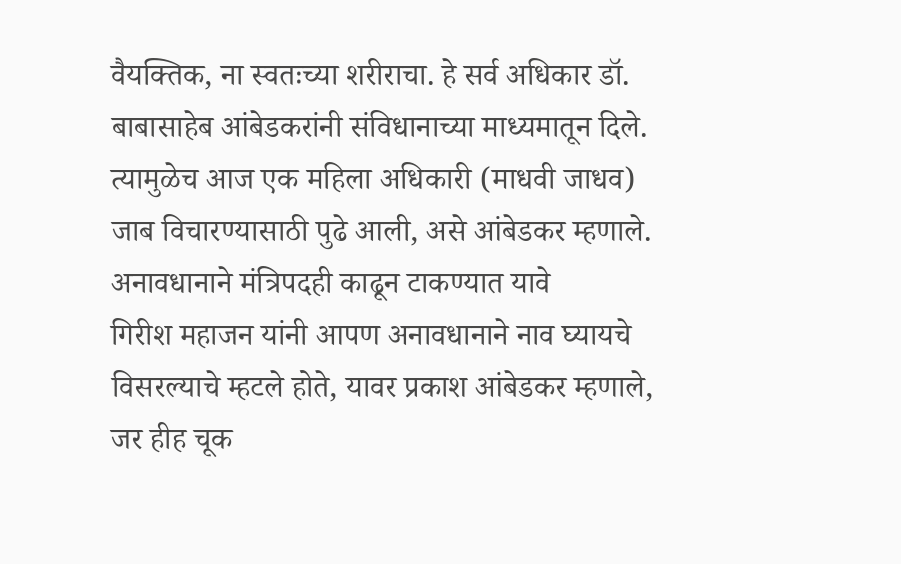वैयक्तिक, ना स्वतःच्या शरीराचा. हे सर्व अधिकार डॉ. बाबासाहेब आंबेडकरांनी संविधानाच्या माध्यमातून दिले. त्यामुळेच आज एक महिला अधिकारी (माधवी जाधव) जाब विचारण्यासाठी पुढे आली, असे आंबेडकर म्हणाले.
अनावधानाने मंत्रिपदही काढून टाकण्यात यावे
गिरीश महाजन यांनी आपण अनावधानाने नाव घ्यायचे विसरल्याचे म्हटले होते, यावर प्रकाश आंबेडकर म्हणाले, जर हीह चूक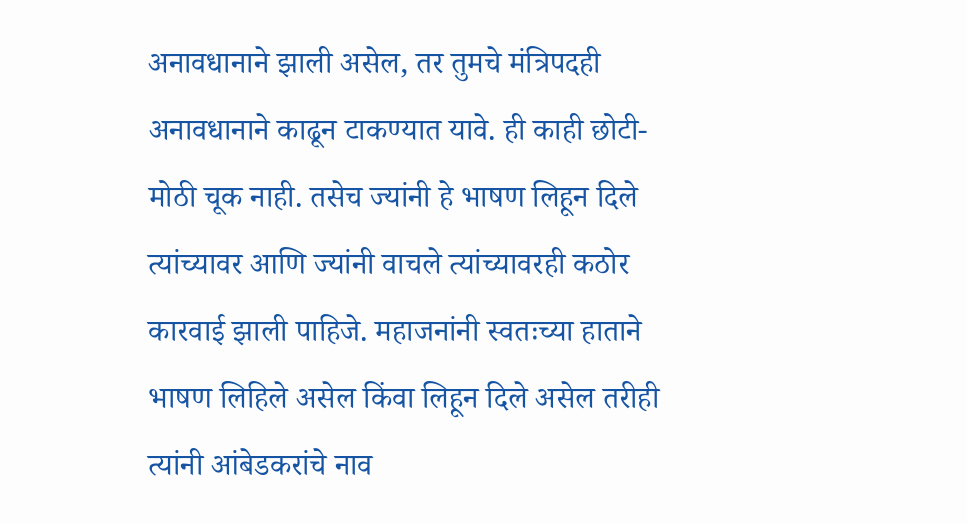अनावधानाने झाली असेल, तर तुमचे मंत्रिपदही अनावधानाने काढून टाकण्यात यावे. ही काही छोटी-मोठी चूक नाही. तसेच ज्यांनी हे भाषण लिहून दिले त्यांच्यावर आणि ज्यांनी वाचले त्यांच्यावरही कठोर कारवाई झाली पाहिजे. महाजनांनी स्वतःच्या हाताने भाषण लिहिले असेल किंवा लिहून दिले असेल तरीही त्यांनी आंबेडकरांचे नाव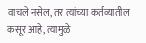वाचले नसेल, तर त्यांच्या कर्तव्यातील कसूर आहे, त्यामुळे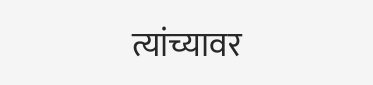त्यांच्यावर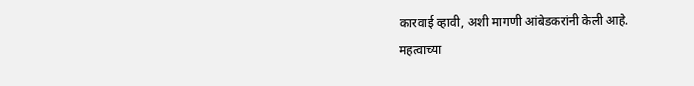कारवाई व्हावी, अशी मागणी आंबेडकरांनी केली आहे.
महत्वाच्या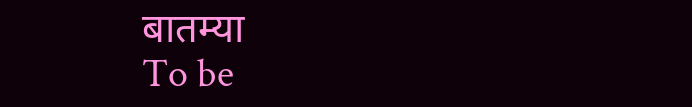बातम्या
To be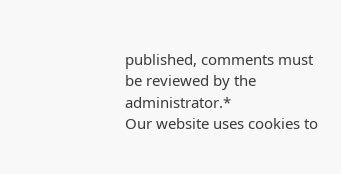published, comments must be reviewed by the administrator.*
Our website uses cookies to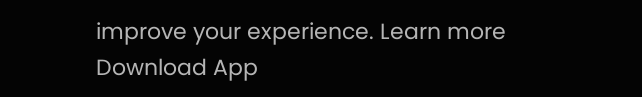improve your experience. Learn more
Download App